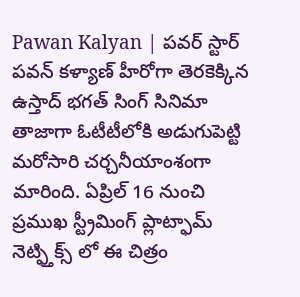Pawan Kalyan | పవర్ స్టార్ పవన్ కళ్యాణ్ హీరోగా తెరకెక్కిన ఉస్తాద్ భగత్ సింగ్ సినిమా తాజాగా ఓటీటీలోకి అడుగుపెట్టి మరోసారి చర్చనీయాంశంగా మారింది. ఏప్రిల్ 16 నుంచి ప్రముఖ స్ట్రీమింగ్ ప్లాట్ఫామ్ నెట్ఫ్తిక్స్ లో ఈ చిత్రం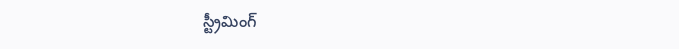స్ట్రీమింగ్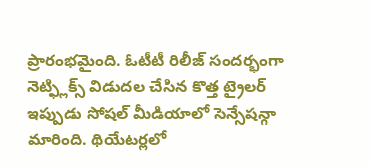ప్రారంభమైంది. ఓటీటీ రిలీజ్ సందర్భంగా నెట్ఫ్లిక్స్ విడుదల చేసిన కొత్త ట్రైలర్ ఇప్పుడు సోషల్ మీడియాలో సెన్సేషన్గా మారింది. థియేటర్లలో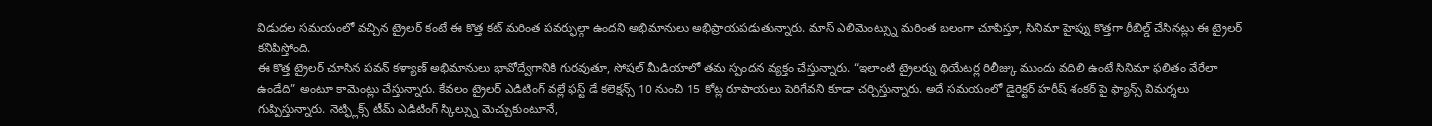విడుదల సమయంలో వచ్చిన ట్రైలర్ కంటే ఈ కొత్త కట్ మరింత పవర్ఫుల్గా ఉందని అభిమానులు అభిప్రాయపడుతున్నారు. మాస్ ఎలిమెంట్స్ను మరింత బలంగా చూపిస్తూ, సినిమా హైప్ను కొత్తగా రీబిల్డ్ చేసినట్లు ఈ ట్రైలర్ కనిపిస్తోంది.
ఈ కొత్త ట్రైలర్ చూసిన పవన్ కళ్యాణ్ అభిమానులు భావోద్వేగానికి గురవుతూ, సోషల్ మీడియాలో తమ స్పందన వ్యక్తం చేస్తున్నారు. “ఇలాంటి ట్రైలర్ను థియేటర్ల రిలీజ్కు ముందు వదిలి ఉంటే సినిమా ఫలితం వేరేలా ఉండేది” అంటూ కామెంట్లు చేస్తున్నారు. కేవలం ట్రైలర్ ఎడిటింగ్ వల్లే ఫస్ట్ డే కలెక్షన్స్ 10 నుంచి 15 కోట్ల రూపాయలు పెరిగేవని కూడా చర్చిస్తున్నారు. అదే సమయంలో డైరెక్టర్ హరీష్ శంకర్ పై ఫ్యాన్స్ విమర్శలు గుప్పిస్తున్నారు. నెట్ఫ్లిక్స్ టీమ్ ఎడిటింగ్ స్కిల్స్ను మెచ్చుకుంటూనే,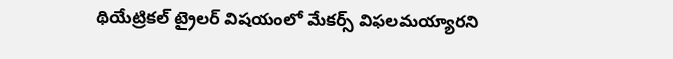థియేట్రికల్ ట్రైలర్ విషయంలో మేకర్స్ విఫలమయ్యారని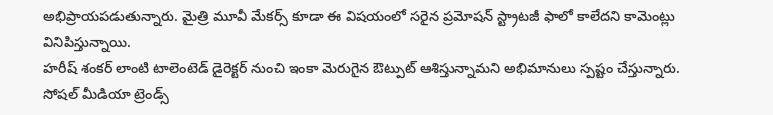అభిప్రాయపడుతున్నారు. మైత్రి మూవీ మేకర్స్ కూడా ఈ విషయంలో సరైన ప్రమోషన్ స్ట్రాటజీ ఫాలో కాలేదని కామెంట్లు వినిపిస్తున్నాయి.
హరీష్ శంకర్ లాంటి టాలెంటెడ్ డైరెక్టర్ నుంచి ఇంకా మెరుగైన ఔట్పుట్ ఆశిస్తున్నామని అభిమానులు స్పష్టం చేస్తున్నారు. సోషల్ మీడియా ట్రెండ్స్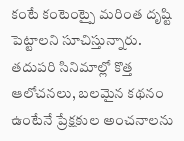కంటే కంటెంట్పై మరింత దృష్టి పెట్టాలని సూచిస్తున్నారు. తదుపరి సినిమాల్లో కొత్త ఆలోచనలు, బలమైన కథనం ఉంటేనే ప్రేక్షకుల అంచనాలను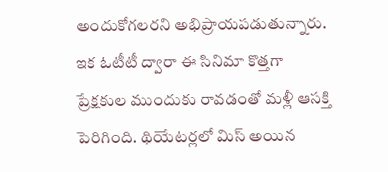అందుకోగలరని అభిప్రాయపడుతున్నారు. ఇక ఓటీటీ ద్వారా ఈ సినిమా కొత్తగా ప్రేక్షకుల ముందుకు రావడంతో మళ్లీ ఆసక్తి పెరిగింది. థియేటర్లలో మిస్ అయిన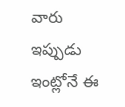వారు ఇప్పుడు ఇంట్లోనే ఈ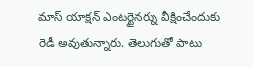మాస్ యాక్షన్ ఎంటర్టైనర్ను వీక్షించేందుకు రెడీ అవుతున్నారు. తెలుగుతో పాటు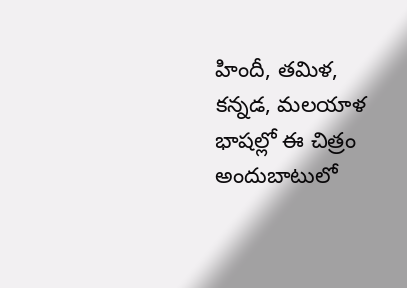హిందీ, తమిళ, కన్నడ, మలయాళ భాషల్లో ఈ చిత్రం అందుబాటులో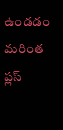ఉండడం మరింత ప్లస్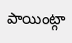పాయింట్గా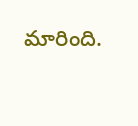మారింది.